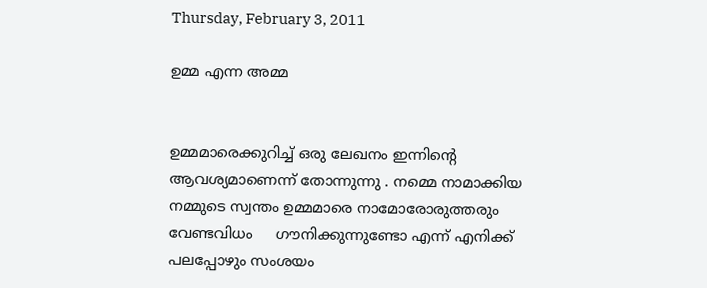Thursday, February 3, 2011

ഉമ്മ എന്ന അമ്മ


ഉമ്മമാരെക്കുറിച്ച് ഒരു ലേഖനം ഇന്നിന്‍റെ ആവശ്യമാണെന്ന് തോന്നുന്നു . നമ്മെ നാമാക്കിയ നമ്മുടെ സ്വന്തം ഉമ്മമാരെ നാമോരോരുത്തരും വേണ്ടവിധം     ഗൗനിക്കുന്നുണ്ടോ എന്ന് എനിക്ക് പലപ്പോഴും സംശയം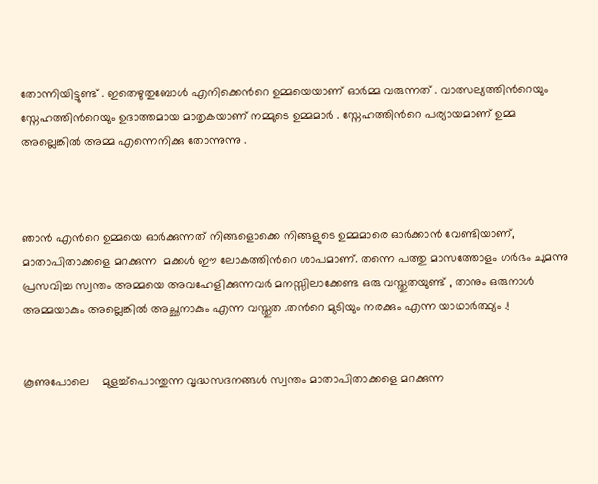തോന്നിയിട്ടുണ്ട് . ഇതെഴുതുബോള്‍ എനിക്കെന്‍റെ ഉമ്മയെയാണ് ഓര്‍മ്മ വരുന്നത് . വാത്സല്യത്തിന്‍റെയും സ്നേഹത്തിന്‍റെയും ഉദാത്തമായ മാതൃകയാണ് നമ്മുടെ ഉമ്മമാര്‍ . സ്നേഹത്തിന്‍റെ പര്യായമാണ് ഉമ്മ അല്ലെങ്കില്‍ അമ്മ എന്നെനിക്കു തോന്നുന്നു .



ഞാന്‍ എന്‍റെ ഉമ്മയെ ഓര്‍ക്കുന്നത് നിങ്ങളൊക്കെ നിങ്ങളുടെ ഉമ്മമാരെ ഓര്‍ക്കാന്‍ വേണ്ടിയാണ്, മാതാപിതാക്കളെ മറക്കുന്ന  മക്കള്‍ ഈ ലോകത്തിന്‍റെ ശാപമാണ്. തന്നെ പത്തു മാസത്തോളം ഗര്‍ഭം ചുമന്നു പ്രസവിച്ച സ്വന്തം അമ്മയെ അവഹേളിക്കുന്നവര്‍ മനസ്സിലാക്കേണ്ട ഒരു വസ്തുതയുണ്ട് , താനും ഒരുനാള്‍ അമ്മയാകും അല്ലെങ്കില്‍ അച്ഛനാകും എന്ന വസ്തുത .തന്‍റെ മുടിയും നരക്കും എന്ന യാഥാര്‍ത്ഥ്യം .!


കൂണുപോലെ    മുളച്ച്പൊന്തുന്ന വൃദ്ധസദനങ്ങള്‍ സ്വന്തം മാതാപിതാക്കളെ മറക്കുന്ന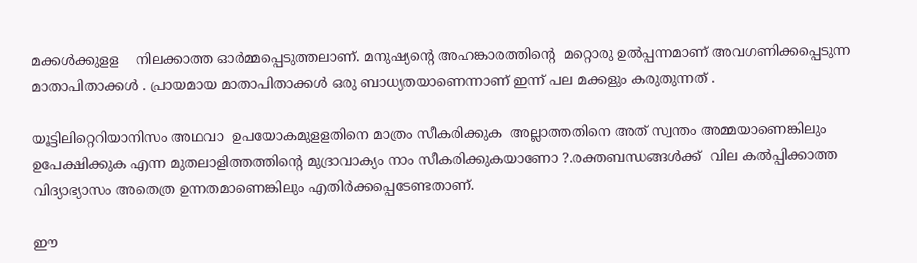മക്കള്‍ക്കുളള    നിലക്കാത്ത ഓര്‍മ്മപ്പെടുത്തലാണ്. മനുഷ്യന്‍റെ അഹങ്കാരത്തിന്‍റെ  മറ്റൊരു ഉല്‍പ്പന്നമാണ്‌ അവഗണിക്കപ്പെടുന്ന മാതാപിതാക്കള്‍ . പ്രായമായ മാതാപിതാക്കള്‍ ഒരു ബാധ്യതയാണെന്നാണ് ഇന്ന് പല മക്കളും കരുതുന്നത് .

യൂട്ടിലിറ്റെറിയാനിസം അഥവാ  ഉപയോകമുളളതിനെ മാത്രം സീകരിക്കുക  അല്ലാത്തതിനെ അത് സ്വന്തം അമ്മയാണെങ്കിലും ഉപേക്ഷിക്കുക എന്ന മുതലാളിത്തത്തിന്‍റെ മുദ്രാവാക്യം നാം സീകരിക്കുകയാണോ ?.രക്തബന്ധങ്ങള്‍ക്ക്  വില കല്‍പ്പിക്കാത്ത വിദ്യാഭ്യാസം അതെത്ര ഉന്നതമാണെങ്കിലും എതിര്‍ക്കപ്പെടേണ്ടതാണ്.

ഈ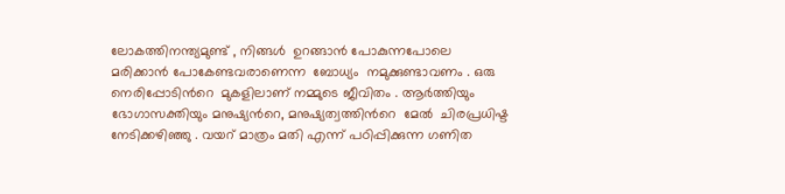ലോകത്തിനന്ത്യമുണ്ട് , നിങ്ങള്‍  ഉറങ്ങാന്‍ പോകുന്നപോലെ  മരിക്കാന്‍ പോകേണ്ടവരാണെന്ന  ബോധ്യം  നമുക്കുണ്ടാവണം . ഒരു നെരിപ്പോടിന്‍റെ  മുകളിലാണ് നമ്മുടെ ജീവിതം . ആര്‍ത്തിയും  ഭോഗാസക്തിയും മനുഷ്യന്‍റെ, മനുഷ്യത്വത്തിന്‍റെ  മേല്‍  ചിരപ്രധിഷ്ട നേടിക്കഴിഞ്ഞു . വയറ് മാത്രം മതി എന്ന് പഠിപ്പിക്കുന്ന ഗണിത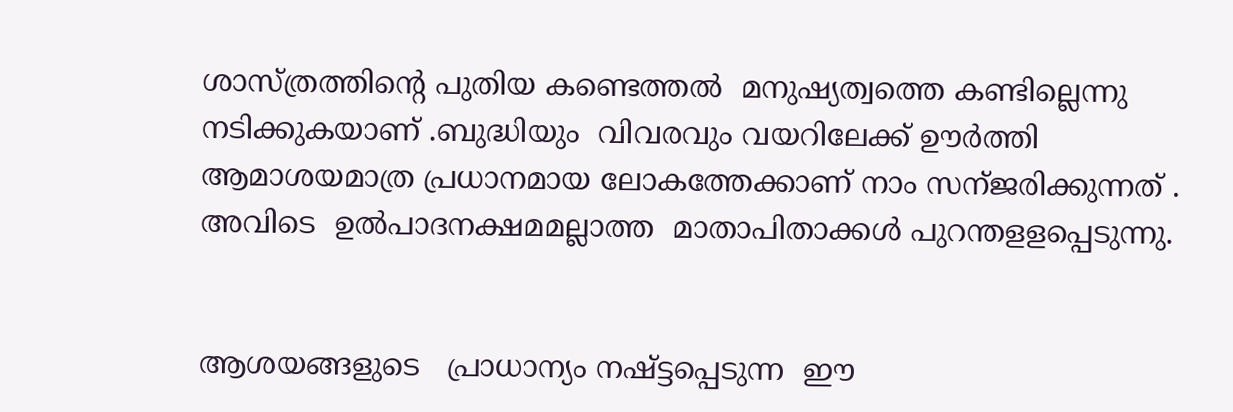ശാസ്ത്രത്തിന്‍റെ പുതിയ കണ്ടെത്തല്‍  മനുഷ്യത്വത്തെ കണ്ടില്ലെന്നു നടിക്കുകയാണ് .ബുദ്ധിയും  വിവരവും വയറിലേക്ക് ഊര്‍ത്തി ആമാശയമാത്ര പ്രധാനമായ ലോകത്തേക്കാണ്‌ നാം സന്ജരിക്കുന്നത് . അവിടെ  ഉല്‍പാദനക്ഷമമല്ലാത്ത  മാതാപിതാക്കള്‍ പുറന്തളളപ്പെടുന്നു.


ആശയങ്ങളുടെ   പ്രാധാന്യം നഷ്ട്ടപ്പെടുന്ന  ഈ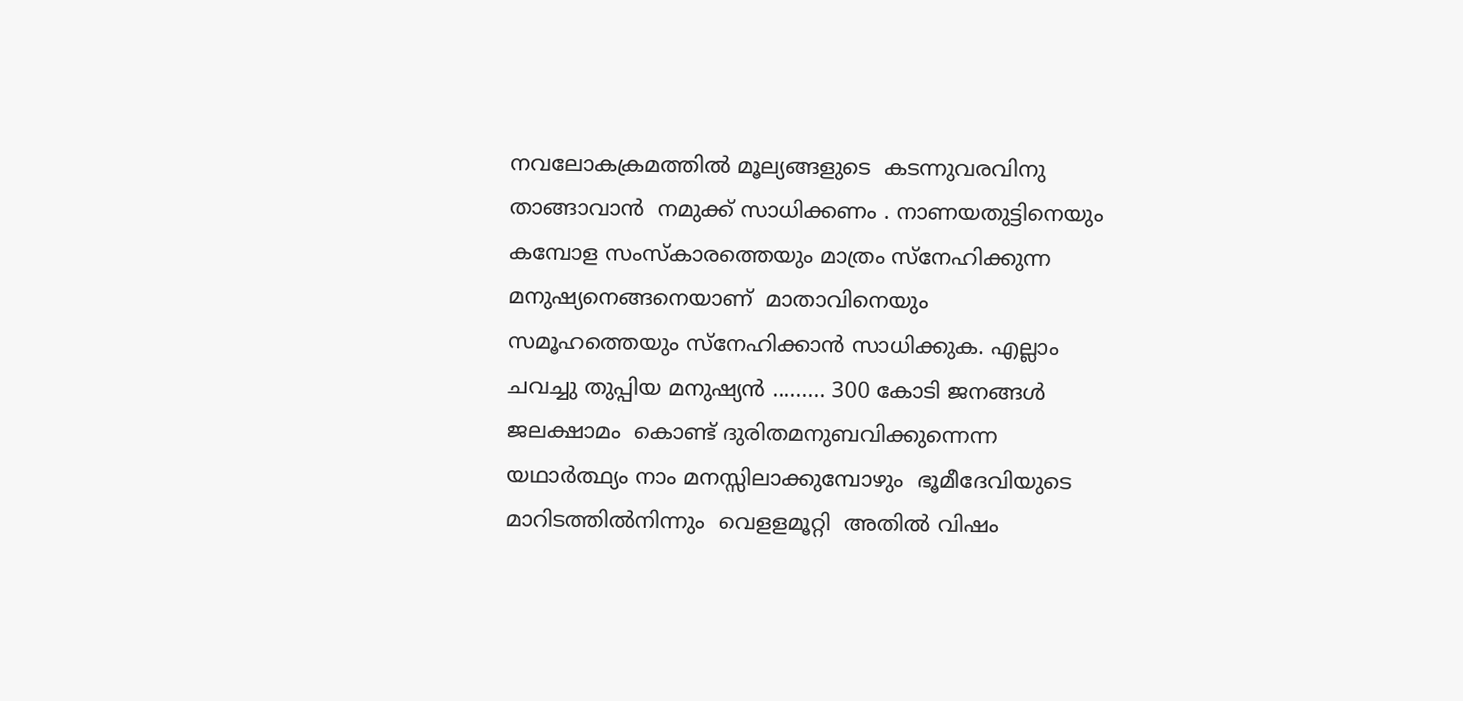നവലോകക്രമത്തില്‍ മൂല്യങ്ങളുടെ  കടന്നുവരവിനു  താങ്ങാവാന്‍  നമുക്ക് സാധിക്കണം . നാണയതുട്ടിനെയും കമ്പോള സംസ്കാരത്തെയും മാത്രം സ്നേഹിക്കുന്ന  മനുഷ്യനെങ്ങനെയാണ്  മാതാവിനെയും  സമൂഹത്തെയും സ്നേഹിക്കാന്‍ സാധിക്കുക. എല്ലാം ചവച്ചു തുപ്പിയ മനുഷ്യന്‍ ......... 300 കോടി ജനങ്ങള്‍  ജലക്ഷാമം  കൊണ്ട് ദുരിതമനുബവിക്കുന്നെന്ന യഥാര്‍ത്ഥ്യം നാം മനസ്സിലാക്കുമ്പോഴും  ഭൂമീദേവിയുടെ മാറിടത്തില്‍നിന്നും  വെളളമൂറ്റി  അതില്‍ വിഷം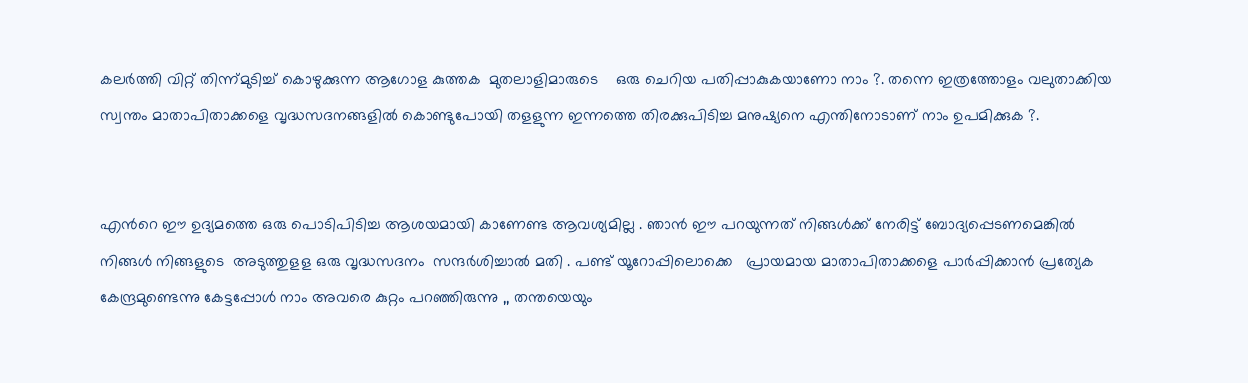കലര്‍ത്തി വിറ്റ് തിന്ന്മുടിച്ച് കൊഴുക്കുന്ന ആഗോള കുത്തക  മുതലാളിമാരുടെ    ഒരു ചെറിയ പതിപ്പാകുകയാണോ നാം ?. തന്നെ ഇത്രത്തോളം വലുതാക്കിയ സ്വന്തം മാതാപിതാക്കളെ വൃദ്ധസദനങ്ങളില്‍ കൊണ്ടുപോയി തളളുന്ന ഇന്നത്തെ തിരക്കുപിടിച്ച മനുഷ്യനെ എന്തിനോടാണ്‌ നാം ഉപമിക്കുക ?.


എന്‍റെ ഈ ഉദ്യമത്തെ ഒരു പൊടിപിടിച്ച ആശയമായി കാണേണ്ട ആവശ്യമില്ല . ഞാന്‍ ഈ പറയുന്നത് നിങ്ങള്‍ക്ക് നേരിട്ട് ബോദ്യപ്പെടണമെങ്കില്‍ നിങ്ങള്‍ നിങ്ങളുടെ  അടുത്തുളള ഒരു വൃദ്ധസദനം  സന്ദര്‍ശിച്ചാല്‍ മതി . പണ്ട് യൂറോപ്പിലൊക്കെ   പ്രായമായ മാതാപിതാക്കളെ പാര്‍പ്പിക്കാന്‍ പ്രത്യേക കേന്ദ്രമുണ്ടെന്നു കേട്ടപ്പോള്‍ നാം അവരെ കുറ്റം പറഞ്ഞിരുന്നു ,, തന്തയെയും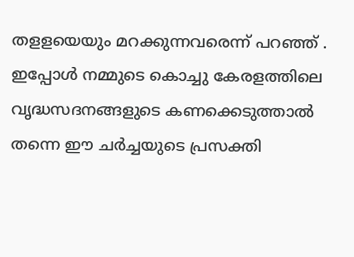തളളയെയും മറക്കുന്നവരെന്ന് പറഞ്ഞ് . ഇപ്പോള്‍ നമ്മുടെ കൊച്ചു കേരളത്തിലെ വൃദ്ധസദനങ്ങളുടെ കണക്കെടുത്താല്‍ തന്നെ ഈ ചര്‍ച്ചയുടെ പ്രസക്തി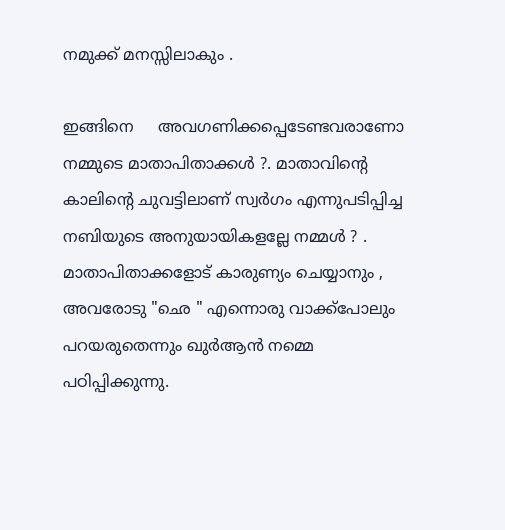നമുക്ക് മനസ്സിലാകും .

ഇങ്ങിനെ     അവഗണിക്കപ്പെടേണ്ടവരാണോ നമ്മുടെ മാതാപിതാക്കള്‍ ?. മാതാവിന്‍റെ കാലിന്‍റെ ചുവട്ടിലാണ് സ്വര്‍ഗം എന്നുപടിപ്പിച്ച നബിയുടെ അനുയായികളല്ലേ നമ്മള്‍ ? . മാതാപിതാക്കളോട് കാരുണ്യം ചെയ്യാനും , അവരോടു "ഛെ " എന്നൊരു വാക്ക്പോലും പറയരുതെന്നും ഖുര്‍ആന്‍ നമ്മെ പഠിപ്പിക്കുന്നു.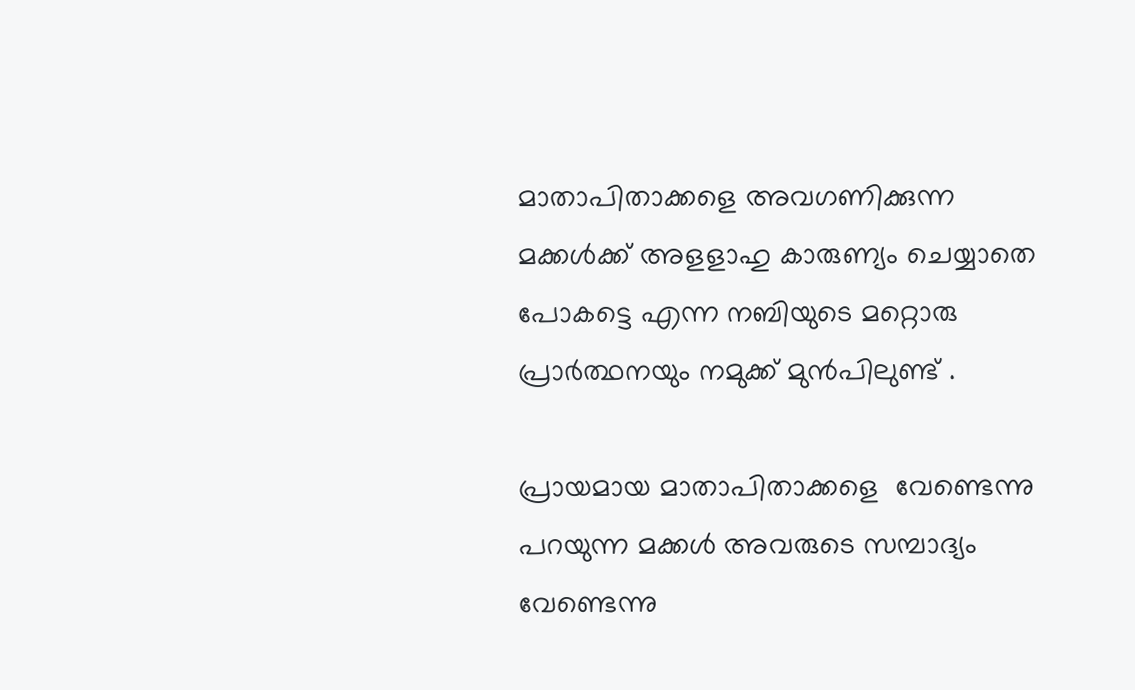മാതാപിതാക്കളെ അവഗണിക്കുന്ന മക്കള്‍ക്ക്‌ അളളാഹു കാരുണ്യം ചെയ്യാതെ പോകട്ടെ എന്ന നബിയുടെ മറ്റൊരു പ്രാര്‍ത്ഥനയും നമുക്ക് മുന്‍പിലുണ്ട് .

പ്രായമായ മാതാപിതാക്കളെ  വേണ്ടെന്നു പറയുന്ന മക്കള്‍ അവരുടെ സമ്പാദ്യം വേണ്ടെന്നു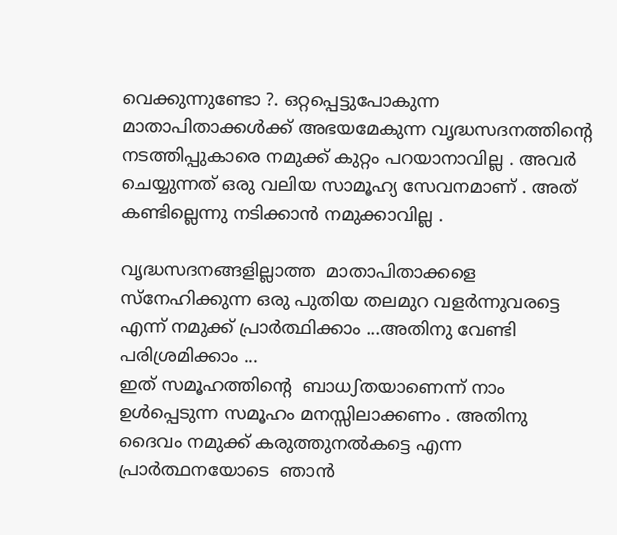വെക്കുന്നുണ്ടോ ?. ഒറ്റപ്പെട്ടുപോകുന്ന മാതാപിതാക്കള്‍ക്ക് അഭയമേകുന്ന വൃദ്ധസദനത്തിന്‍റെ നടത്തിപ്പുകാരെ നമുക്ക് കുറ്റം പറയാനാവില്ല . അവര്‍ ചെയ്യുന്നത് ഒരു വലിയ സാമൂഹ്യ സേവനമാണ് . അത് കണ്ടില്ലെന്നു നടിക്കാന്‍ നമുക്കാവില്ല .

വൃദ്ധസദനങ്ങളില്ലാത്ത  മാതാപിതാക്കളെ സ്നേഹിക്കുന്ന ഒരു പുതിയ തലമുറ വളര്‍ന്നുവരട്ടെ എന്ന് നമുക്ക് പ്രാര്‍ത്ഥിക്കാം ...അതിനു വേണ്ടി പരിശ്രമിക്കാം ...
ഇത് സമൂഹത്തിന്‍റെ  ബാധഽതയാണെന്ന് നാം ഉള്‍പ്പെടുന്ന സമൂഹം മനസ്സിലാക്കണം . അതിനു ദൈവം നമുക്ക് കരുത്തുനല്‍കട്ടെ എന്ന പ്രാര്‍ത്ഥനയോടെ  ഞാന്‍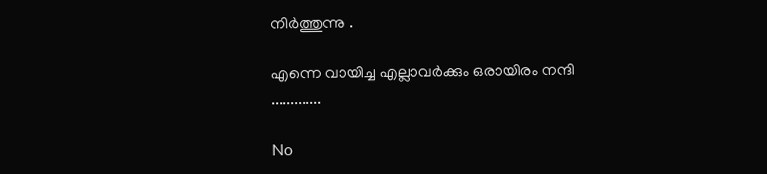നിര്‍ത്തുന്നു .

എന്നെ വായിച്ച എല്ലാവര്‍ക്കും ഒരായിരം നന്ദി .............

No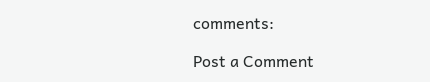comments:

Post a Comment